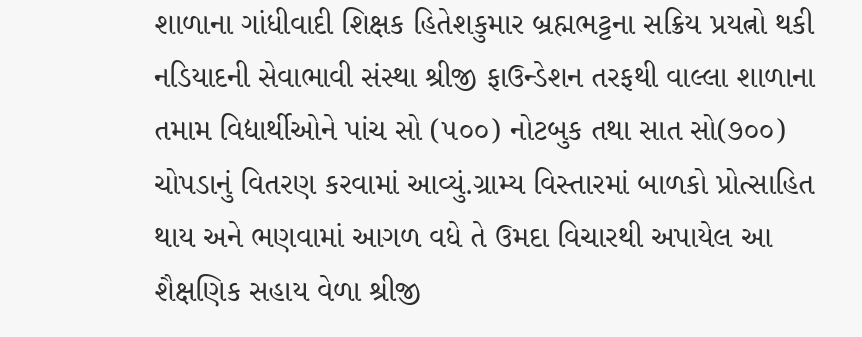શાળાના ગાંધીવાદી શિક્ષક હિતેશકુમાર બ્રહ્મભટ્ટના સક્રિય પ્રયત્નો થકી નડિયાદની સેવાભાવી સંસ્થા શ્રીજી ફાઉન્ડેશન તરફથી વાલ્લા શાળાના તમામ વિદ્યાર્થીઓને પાંચ સો (૫૦૦) નોટબુક તથા સાત સો(૭૦૦)
ચોપડાનું વિતરણ કરવામાં આવ્યું.ગ્રામ્ય વિસ્તારમાં બાળકો પ્રોત્સાહિત થાય અને ભણવામાં આગળ વધે તે ઉમદા વિચારથી અપાયેલ આ શૈક્ષણિક સહાય વેળા શ્રીજી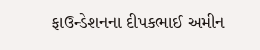ફાઉન્ડેશનના દીપકભાઈ અમીન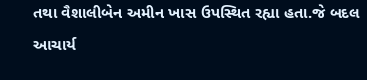તથા વૈશાલીબેન અમીન ખાસ ઉપસ્થિત રહ્યા હતા.જે બદલ આચાર્ય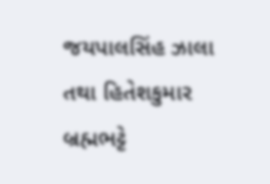જયપાલસિંહ ઝાલા તથા હિતેશકુમાર બ્રહ્મભટ્ટે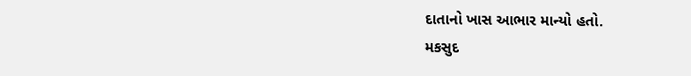દાતાનો ખાસ આભાર માન્યો હતો.
મકસુદ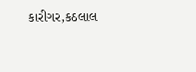કારીગર,કઠલાલ